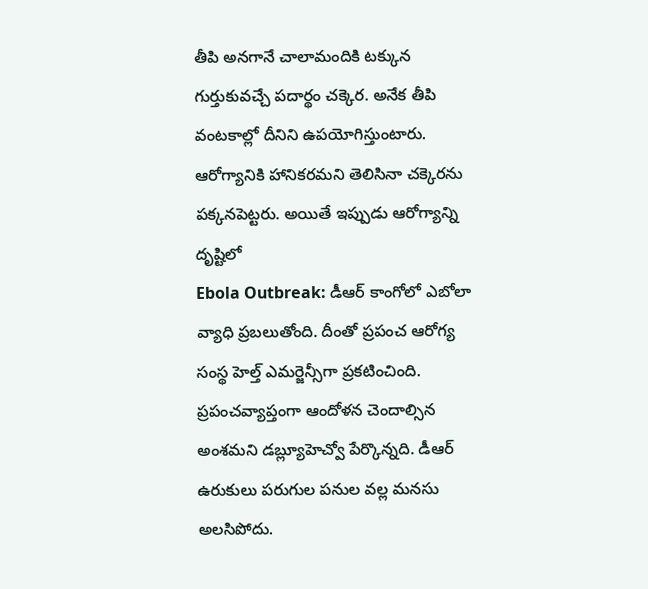తీపి అనగానే చాలామందికి టక్కున గుర్తుకువచ్చే పదార్థం చక్కెర. అనేక తీపి వంటకాల్లో దీనిని ఉపయోగిస్తుంటారు. ఆరోగ్యానికి హానికరమని తెలిసినా చక్కెరను పక్కనపెట్టరు. అయితే ఇప్పుడు ఆరోగ్యాన్ని దృష్టిలో
Ebola Outbreak: డీఆర్ కాంగోలో ఎబోలా వ్యాధి ప్రబలుతోంది. దీంతో ప్రపంచ ఆరోగ్య సంస్థ హెల్త్ ఎమర్జెన్సీగా ప్రకటించింది. ప్రపంచవ్యాప్తంగా ఆందోళన చెందాల్సిన అంశమని డబ్ల్యూహెచ్వో పేర్కొన్నది. డీఆర్
ఉరుకులు పరుగుల పనుల వల్ల మనసు అలసిపోదు.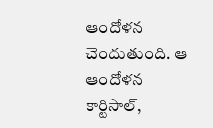ఆందోళన చెందుతుంది. ఆ ఆందోళన కార్టిసాల్,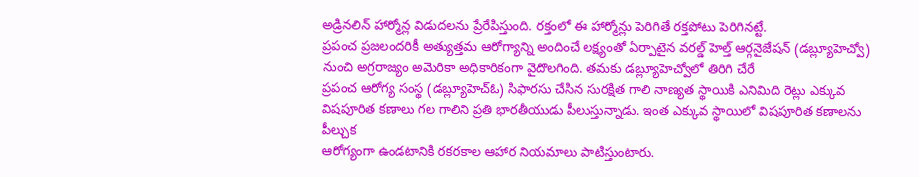అడ్రినలిన్ హార్మోన్ల విడుదలను ప్రేరేపిస్తుంది. రక్తంలో ఈ హార్మోన్లు పెరిగితే రక్తపోటు పెరిగినట్టే.
ప్రపంచ ప్రజలందరికీ అత్యుత్తమ ఆరోగ్యాన్ని అందించే లక్ష్యంతో ఏర్పాటైన వరల్డ్ హెల్త్ ఆర్గనైజేషన్ (డబ్ల్యూహెచ్వో) నుంచి అగ్రరాజ్యం అమెరికా అధికారికంగా వైదొలగింది. తమకు డబ్ల్యూహెచ్వోలో తిరిగి చేరే
ప్రపంచ ఆరోగ్య సంస్థ (డబ్ల్యూహెచ్ఓ) సిఫారసు చేసిన సురక్షిత గాలి నాణ్యత స్థాయికి ఎనిమిది రెట్లు ఎక్కువ విషపూరిత కణాలు గల గాలిని ప్రతి భారతీయుడు పీలుస్తున్నాడు. ఇంత ఎక్కువ స్థాయిలో విషపూరిత కణాలను పీల్చుక
ఆరోగ్యంగా ఉండటానికి రకరకాల ఆహార నియమాలు పాటిస్తుంటారు.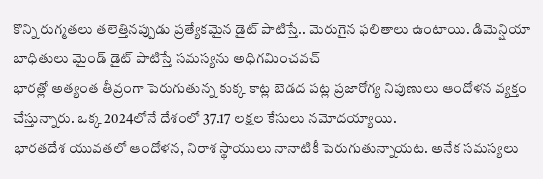కొన్ని రుగ్మతలు తలెత్తినప్పుడు ప్రత్యేకమైన డైట్ పాటిస్తే.. మెరుగైన ఫలితాలు ఉంటాయి. డిమెన్షియా బాధితులు మైండ్ డైట్ పాటిస్తే సమస్యను అధిగమించవచ్
భారత్లో అత్యంత తీవ్రంగా పెరుగుతున్న కుక్క కాట్ల బెడద పట్ల ప్రజారోగ్య నిపుణులు ఆందోళన వ్యక్తం చేస్తున్నారు. ఒక్క 2024లోనే దేశంలో 37.17 లక్షల కేసులు నమోదయ్యాయి.
భారతదేశ యువతలో ఆందోళన, నిరాశ స్థాయులు నానాటికీ పెరుగుతున్నాయట. అనేక సమస్యలు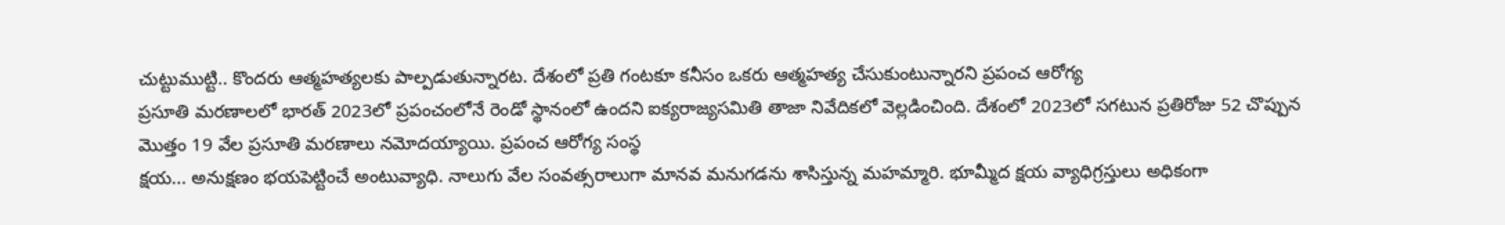చుట్టుముట్టి.. కొందరు ఆత్మహత్యలకు పాల్పడుతున్నారట. దేశంలో ప్రతి గంటకూ కనీసం ఒకరు ఆత్మహత్య చేసుకుంటున్నారని ప్రపంచ ఆరోగ్య
ప్రసూతి మరణాలలో భారత్ 2023లో ప్రపంచంలోనే రెండో స్థానంలో ఉందని ఐక్యరాజ్యసమితి తాజా నివేదికలో వెల్లడించింది. దేశంలో 2023లో సగటున ప్రతిరోజు 52 చొప్పున మొత్తం 19 వేల ప్రసూతి మరణాలు నమోదయ్యాయి. ప్రపంచ ఆరోగ్య సంస్థ
క్షయ... అనుక్షణం భయపెట్టించే అంటువ్యాధి. నాలుగు వేల సంవత్సరాలుగా మానవ మనుగడను శాసిస్తున్న మహమ్మారి. భూమ్మీద క్షయ వ్యాధిగ్రస్తులు అధికంగా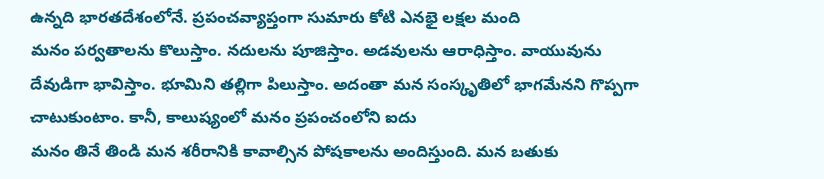ఉన్నది భారతదేశంలోనే. ప్రపంచవ్యాప్తంగా సుమారు కోటి ఎనభై లక్షల మంది
మనం పర్వతాలను కొలుస్తాం. నదులను పూజిస్తాం. అడవులను ఆరాధిస్తాం. వాయువును దేవుడిగా భావిస్తాం. భూమిని తల్లిగా పిలుస్తాం. అదంతా మన సంస్కృతిలో భాగమేనని గొప్పగా చాటుకుంటాం. కానీ, కాలుష్యంలో మనం ప్రపంచంలోని ఐదు
మనం తినే తిండి మన శరీరానికి కావాల్సిన పోషకాలను అందిస్తుంది. మన బతుకు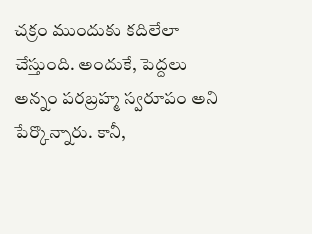చక్రం ముందుకు కదిలేలా చేస్తుంది. అందుకే, పెద్దలు అన్నం పరబ్రహ్మ స్వరూపం అని పేర్కొన్నారు. కానీ,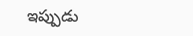ఇప్పుడు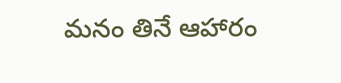మనం తినే ఆహారం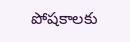పోషకాలకు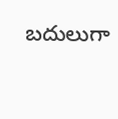బదులుగా